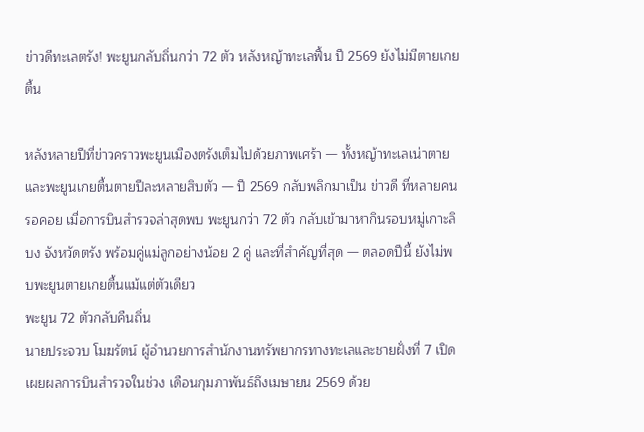ข่าวดีทะเลตรัง! พะยูนกลับถิ่นกว่า 72 ตัว หลังหญ้าทะเลฟื้น ปี 2569 ยังไม่มีตายเกยตื้น

หลังหลายปีที่ข่าวคราวพะยูนเมืองตรังเต็มไปด้วยภาพเศร้า — ทั้งหญ้าทะเลเน่าตายและพะยูนเกยตื้นตายปีละหลายสิบตัว — ปี 2569 กลับพลิกมาเป็น ข่าวดี ที่หลายคนรอคอย เมื่อการบินสำรวจล่าสุดพบ พะยูนกว่า 72 ตัว กลับเข้ามาหากินรอบหมู่เกาะลิบง จังหวัดตรัง พร้อมคู่แม่ลูกอย่างน้อย 2 คู่ และที่สำคัญที่สุด — ตลอดปีนี้ ยังไม่พบพะยูนตายเกยตื้นแม้แต่ตัวเดียว
พะยูน 72 ตัวกลับคืนถิ่น
นายประจวบ โมฆรัตน์ ผู้อำนวยการสำนักงานทรัพยากรทางทะเลและชายฝั่งที่ 7 เปิดเผยผลการบินสำรวจในช่วง เดือนกุมภาพันธ์ถึงเมษายน 2569 ด้วย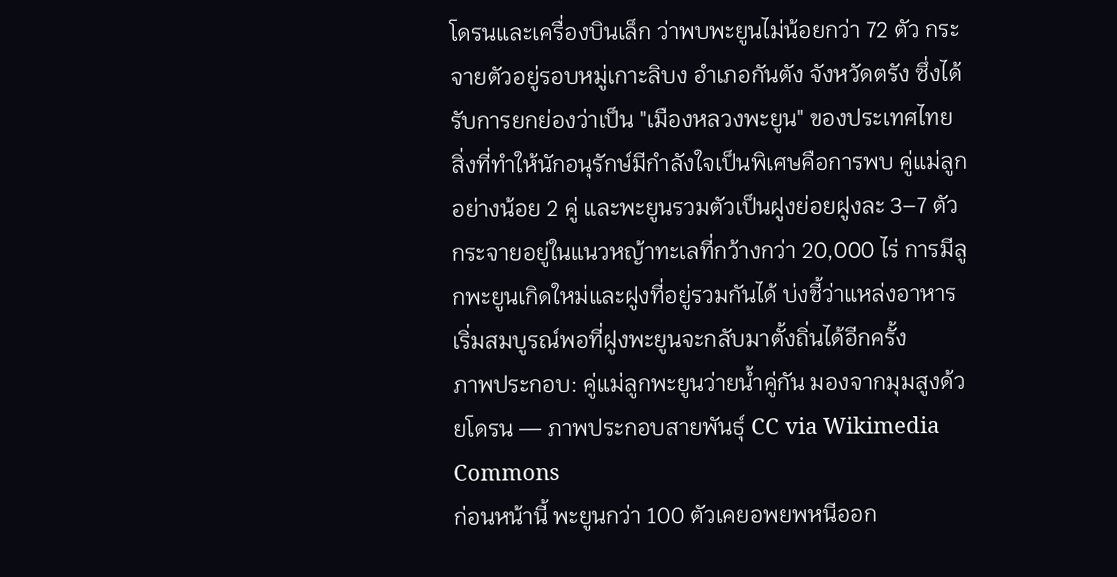โดรนและเครื่องบินเล็ก ว่าพบพะยูนไม่น้อยกว่า 72 ตัว กระจายตัวอยู่รอบหมู่เกาะลิบง อำเภอกันตัง จังหวัดตรัง ซึ่งได้รับการยกย่องว่าเป็น "เมืองหลวงพะยูน" ของประเทศไทย
สิ่งที่ทำให้นักอนุรักษ์มีกำลังใจเป็นพิเศษคือการพบ คู่แม่ลูกอย่างน้อย 2 คู่ และพะยูนรวมตัวเป็นฝูงย่อยฝูงละ 3–7 ตัว กระจายอยู่ในแนวหญ้าทะเลที่กว้างกว่า 20,000 ไร่ การมีลูกพะยูนเกิดใหม่และฝูงที่อยู่รวมกันได้ บ่งชี้ว่าแหล่งอาหารเริ่มสมบูรณ์พอที่ฝูงพะยูนจะกลับมาตั้งถิ่นได้อีกครั้ง
ภาพประกอบ: คู่แม่ลูกพะยูนว่ายน้ำคู่กัน มองจากมุมสูงด้วยโดรน — ภาพประกอบสายพันธุ์ CC via Wikimedia Commons
ก่อนหน้านี้ พะยูนกว่า 100 ตัวเคยอพยพหนีออก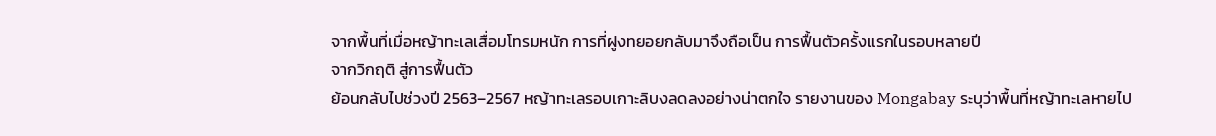จากพื้นที่เมื่อหญ้าทะเลเสื่อมโทรมหนัก การที่ฝูงทยอยกลับมาจึงถือเป็น การฟื้นตัวครั้งแรกในรอบหลายปี
จากวิกฤติ สู่การฟื้นตัว
ย้อนกลับไปช่วงปี 2563–2567 หญ้าทะเลรอบเกาะลิบงลดลงอย่างน่าตกใจ รายงานของ Mongabay ระบุว่าพื้นที่หญ้าทะเลหายไป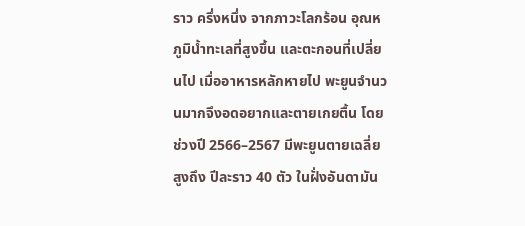ราว ครึ่งหนึ่ง จากภาวะโลกร้อน อุณหภูมิน้ำทะเลที่สูงขึ้น และตะกอนที่เปลี่ยนไป เมื่ออาหารหลักหายไป พะยูนจำนวนมากจึงอดอยากและตายเกยตื้น โดยช่วงปี 2566–2567 มีพะยูนตายเฉลี่ยสูงถึง ปีละราว 40 ตัว ในฝั่งอันดามัน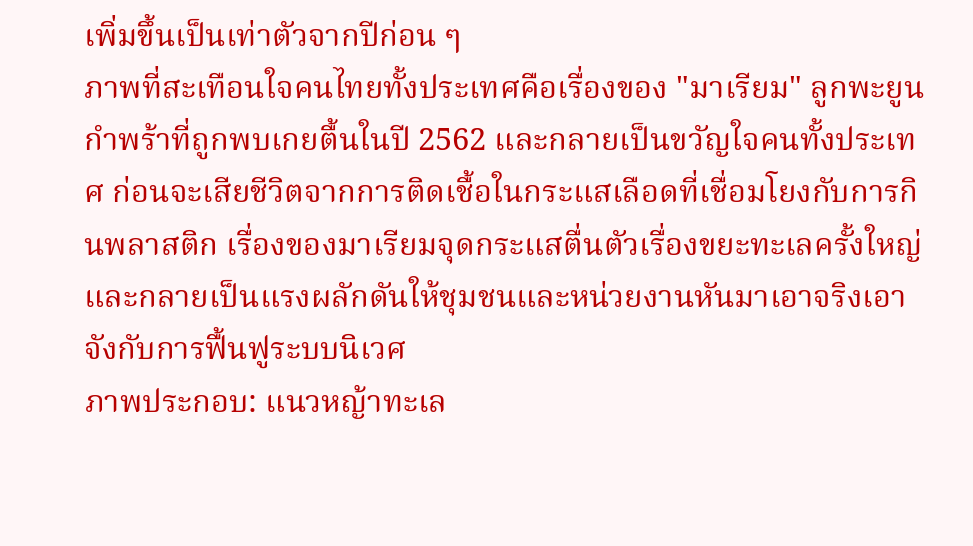เพิ่มขึ้นเป็นเท่าตัวจากปีก่อน ๆ
ภาพที่สะเทือนใจคนไทยทั้งประเทศคือเรื่องของ "มาเรียม" ลูกพะยูนกำพร้าที่ถูกพบเกยตื้นในปี 2562 และกลายเป็นขวัญใจคนทั้งประเทศ ก่อนจะเสียชีวิตจากการติดเชื้อในกระแสเลือดที่เชื่อมโยงกับการกินพลาสติก เรื่องของมาเรียมจุดกระแสตื่นตัวเรื่องขยะทะเลครั้งใหญ่ และกลายเป็นแรงผลักดันให้ชุมชนและหน่วยงานหันมาเอาจริงเอาจังกับการฟื้นฟูระบบนิเวศ
ภาพประกอบ: แนวหญ้าทะเล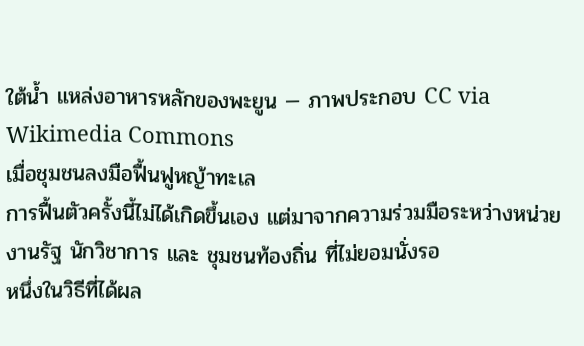ใต้น้ำ แหล่งอาหารหลักของพะยูน — ภาพประกอบ CC via Wikimedia Commons
เมื่อชุมชนลงมือฟื้นฟูหญ้าทะเล
การฟื้นตัวครั้งนี้ไม่ได้เกิดขึ้นเอง แต่มาจากความร่วมมือระหว่างหน่วยงานรัฐ นักวิชาการ และ ชุมชนท้องถิ่น ที่ไม่ยอมนั่งรอ
หนึ่งในวิธีที่ได้ผล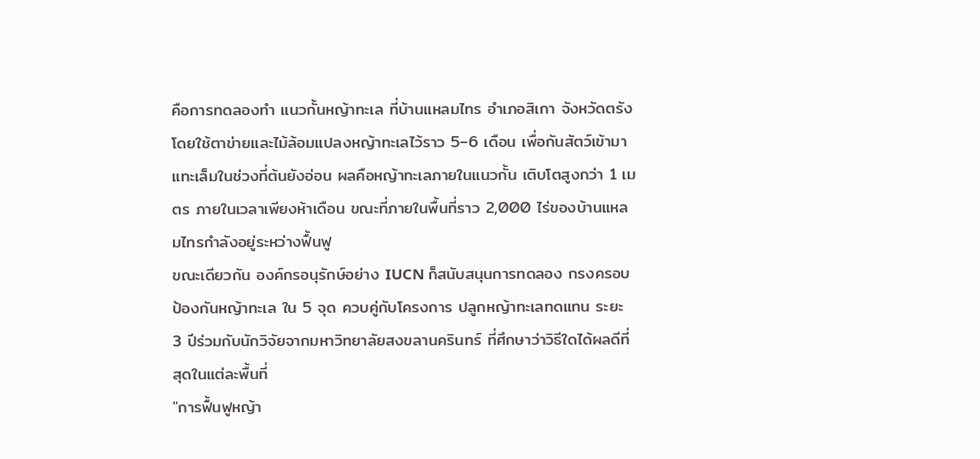คือการทดลองทำ แนวกั้นหญ้าทะเล ที่บ้านแหลมไทร อำเภอสิเกา จังหวัดตรัง โดยใช้ตาข่ายและไม้ล้อมแปลงหญ้าทะเลไว้ราว 5–6 เดือน เพื่อกันสัตว์เข้ามาแทะเล็มในช่วงที่ต้นยังอ่อน ผลคือหญ้าทะเลภายในแนวกั้น เติบโตสูงกว่า 1 เมตร ภายในเวลาเพียงห้าเดือน ขณะที่ภายในพื้นที่ราว 2,000 ไร่ของบ้านแหลมไทรกำลังอยู่ระหว่างฟื้นฟู
ขณะเดียวกัน องค์กรอนุรักษ์อย่าง IUCN ก็สนับสนุนการทดลอง กรงครอบป้องกันหญ้าทะเล ใน 5 จุด ควบคู่กับโครงการ ปลูกหญ้าทะเลทดแทน ระยะ 3 ปีร่วมกับนักวิจัยจากมหาวิทยาลัยสงขลานครินทร์ ที่ศึกษาว่าวิธีใดได้ผลดีที่สุดในแต่ละพื้นที่
"การฟื้นฟูหญ้า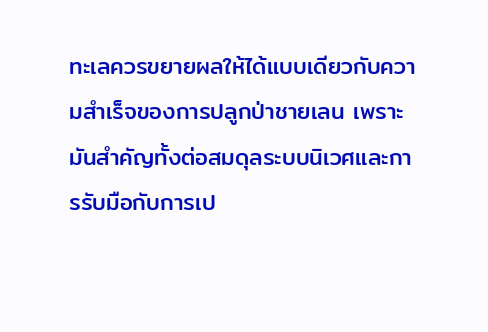ทะเลควรขยายผลให้ได้แบบเดียวกับความสำเร็จของการปลูกป่าชายเลน เพราะมันสำคัญทั้งต่อสมดุลระบบนิเวศและการรับมือกับการเป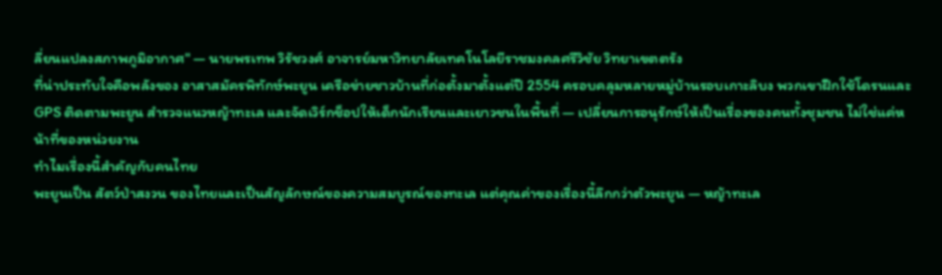ลี่ยนแปลงสภาพภูมิอากาศ" — นายพรเทพ วิรัชวงศ์ อาจารย์มหาวิทยาลัยเทคโนโลยีราชมงคลศรีวิชัย วิทยาเขตตรัง
ที่น่าประทับใจคือพลังของ อาสาสมัครพิทักษ์พะยูน เครือข่ายชาวบ้านที่ก่อตั้งมาตั้งแต่ปี 2554 ครอบคลุมหลายหมู่บ้านรอบเกาะลิบง พวกเขาฝึกใช้โดรนและ GPS ติดตามพะยูน สำรวจแนวหญ้าทะเล และจัดเวิร์กช็อปให้เด็กนักเรียนและเยาวชนในพื้นที่ — เปลี่ยนการอนุรักษ์ให้เป็นเรื่องของคนทั้งชุมชน ไม่ใช่แค่หน้าที่ของหน่วยงาน
ทำไมเรื่องนี้สำคัญกับคนไทย
พะยูนเป็น สัตว์ป่าสงวน ของไทยและเป็นสัญลักษณ์ของความสมบูรณ์ของทะเล แต่คุณค่าของเรื่องนี้ลึกกว่าตัวพะยูน — หญ้าทะเล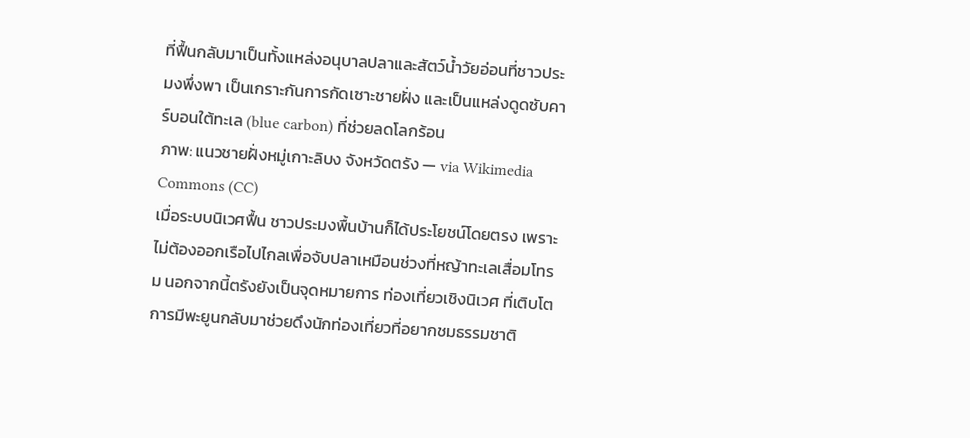ที่ฟื้นกลับมาเป็นทั้งแหล่งอนุบาลปลาและสัตว์น้ำวัยอ่อนที่ชาวประมงพึ่งพา เป็นเกราะกันการกัดเซาะชายฝั่ง และเป็นแหล่งดูดซับคาร์บอนใต้ทะเล (blue carbon) ที่ช่วยลดโลกร้อน
ภาพ: แนวชายฝั่งหมู่เกาะลิบง จังหวัดตรัง — via Wikimedia Commons (CC)
เมื่อระบบนิเวศฟื้น ชาวประมงพื้นบ้านก็ได้ประโยชน์โดยตรง เพราะไม่ต้องออกเรือไปไกลเพื่อจับปลาเหมือนช่วงที่หญ้าทะเลเสื่อมโทรม นอกจากนี้ตรังยังเป็นจุดหมายการ ท่องเที่ยวเชิงนิเวศ ที่เติบโต การมีพะยูนกลับมาช่วยดึงนักท่องเที่ยวที่อยากชมธรรมชาติ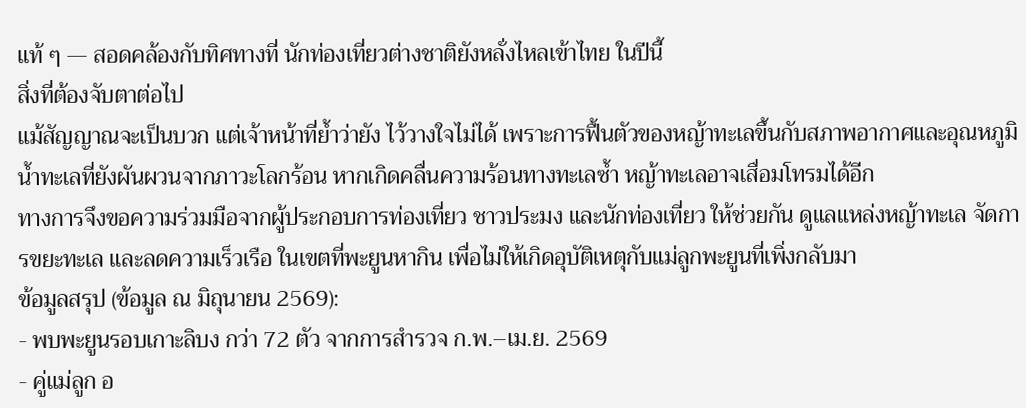แท้ ๆ — สอดคล้องกับทิศทางที่ นักท่องเที่ยวต่างชาติยังหลั่งไหลเข้าไทย ในปีนี้
สิ่งที่ต้องจับตาต่อไป
แม้สัญญาณจะเป็นบวก แต่เจ้าหน้าที่ย้ำว่ายัง ไว้วางใจไม่ได้ เพราะการฟื้นตัวของหญ้าทะเลขึ้นกับสภาพอากาศและอุณหภูมิน้ำทะเลที่ยังผันผวนจากภาวะโลกร้อน หากเกิดคลื่นความร้อนทางทะเลซ้ำ หญ้าทะเลอาจเสื่อมโทรมได้อีก
ทางการจึงขอความร่วมมือจากผู้ประกอบการท่องเที่ยว ชาวประมง และนักท่องเที่ยว ให้ช่วยกัน ดูแลแหล่งหญ้าทะเล จัดการขยะทะเล และลดความเร็วเรือ ในเขตที่พะยูนหากิน เพื่อไม่ให้เกิดอุบัติเหตุกับแม่ลูกพะยูนที่เพิ่งกลับมา
ข้อมูลสรุป (ข้อมูล ณ มิถุนายน 2569):
- พบพะยูนรอบเกาะลิบง กว่า 72 ตัว จากการสำรวจ ก.พ.–เม.ย. 2569
- คู่แม่ลูก อ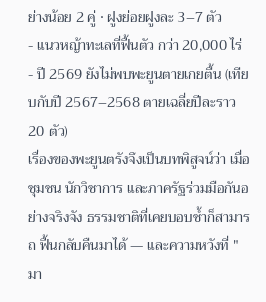ย่างน้อย 2 คู่ · ฝูงย่อยฝูงละ 3–7 ตัว
- แนวหญ้าทะเลที่ฟื้นตัว กว่า 20,000 ไร่
- ปี 2569 ยังไม่พบพะยูนตายเกยตื้น (เทียบกับปี 2567–2568 ตายเฉลี่ยปีละราว 20 ตัว)
เรื่องของพะยูนตรังจึงเป็นบทพิสูจน์ว่า เมื่อชุมชน นักวิชาการ และภาครัฐร่วมมือกันอย่างจริงจัง ธรรมชาติที่เคยบอบช้ำก็สามารถ ฟื้นกลับคืนมาได้ — และความหวังที่ "มา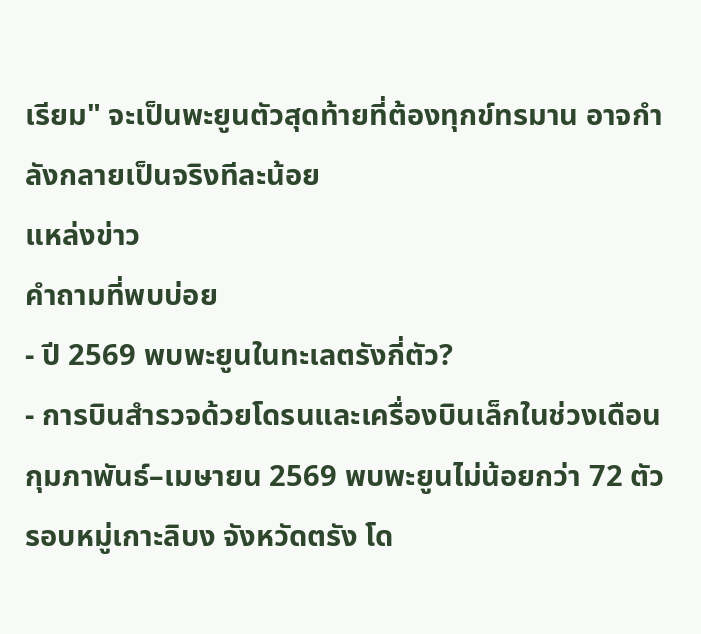เรียม" จะเป็นพะยูนตัวสุดท้ายที่ต้องทุกข์ทรมาน อาจกำลังกลายเป็นจริงทีละน้อย
แหล่งข่าว
คำถามที่พบบ่อย
- ปี 2569 พบพะยูนในทะเลตรังกี่ตัว?
- การบินสำรวจด้วยโดรนและเครื่องบินเล็กในช่วงเดือนกุมภาพันธ์–เมษายน 2569 พบพะยูนไม่น้อยกว่า 72 ตัวรอบหมู่เกาะลิบง จังหวัดตรัง โด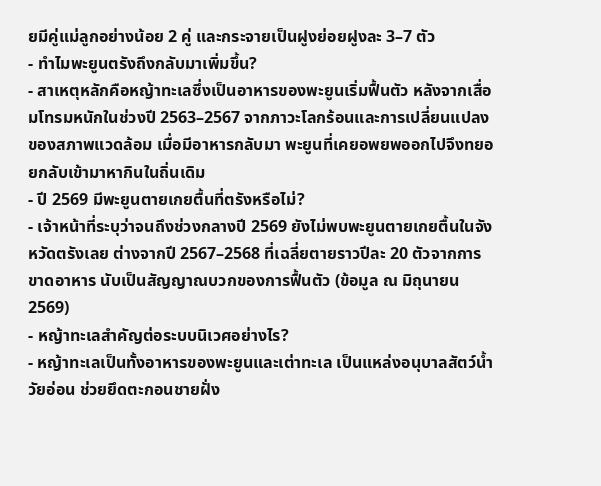ยมีคู่แม่ลูกอย่างน้อย 2 คู่ และกระจายเป็นฝูงย่อยฝูงละ 3–7 ตัว
- ทำไมพะยูนตรังถึงกลับมาเพิ่มขึ้น?
- สาเหตุหลักคือหญ้าทะเลซึ่งเป็นอาหารของพะยูนเริ่มฟื้นตัว หลังจากเสื่อมโทรมหนักในช่วงปี 2563–2567 จากภาวะโลกร้อนและการเปลี่ยนแปลงของสภาพแวดล้อม เมื่อมีอาหารกลับมา พะยูนที่เคยอพยพออกไปจึงทยอยกลับเข้ามาหากินในถิ่นเดิม
- ปี 2569 มีพะยูนตายเกยตื้นที่ตรังหรือไม่?
- เจ้าหน้าที่ระบุว่าจนถึงช่วงกลางปี 2569 ยังไม่พบพะยูนตายเกยตื้นในจังหวัดตรังเลย ต่างจากปี 2567–2568 ที่เฉลี่ยตายราวปีละ 20 ตัวจากการขาดอาหาร นับเป็นสัญญาณบวกของการฟื้นตัว (ข้อมูล ณ มิถุนายน 2569)
- หญ้าทะเลสำคัญต่อระบบนิเวศอย่างไร?
- หญ้าทะเลเป็นทั้งอาหารของพะยูนและเต่าทะเล เป็นแหล่งอนุบาลสัตว์น้ำวัยอ่อน ช่วยยึดตะกอนชายฝั่ง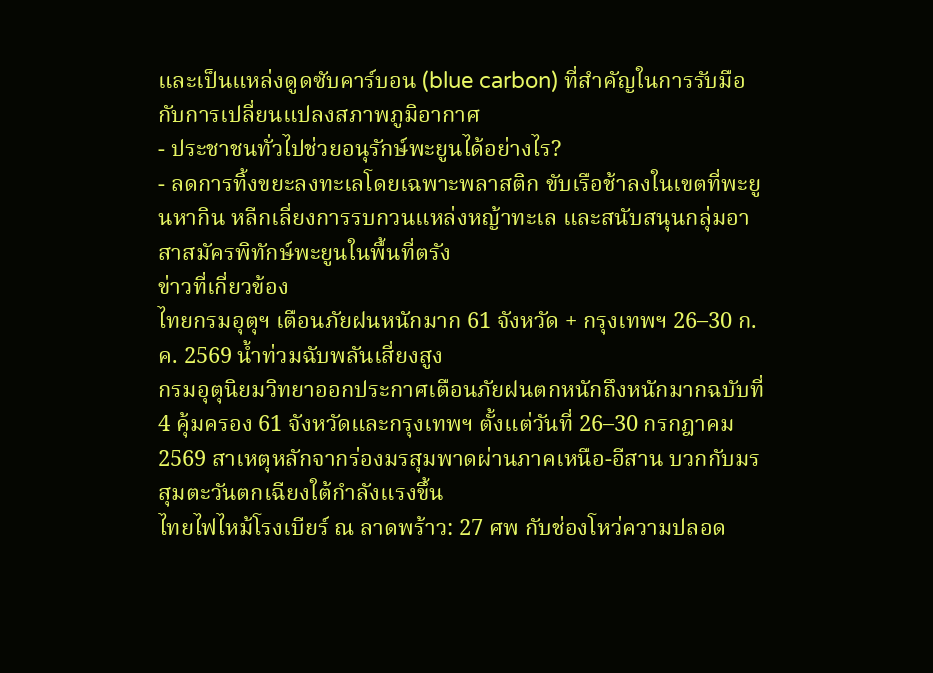และเป็นแหล่งดูดซับคาร์บอน (blue carbon) ที่สำคัญในการรับมือกับการเปลี่ยนแปลงสภาพภูมิอากาศ
- ประชาชนทั่วไปช่วยอนุรักษ์พะยูนได้อย่างไร?
- ลดการทิ้งขยะลงทะเลโดยเฉพาะพลาสติก ขับเรือช้าลงในเขตที่พะยูนหากิน หลีกเลี่ยงการรบกวนแหล่งหญ้าทะเล และสนับสนุนกลุ่มอาสาสมัครพิทักษ์พะยูนในพื้นที่ตรัง
ข่าวที่เกี่ยวข้อง
ไทยกรมอุตุฯ เตือนภัยฝนหนักมาก 61 จังหวัด + กรุงเทพฯ 26–30 ก.ค. 2569 น้ำท่วมฉับพลันเสี่ยงสูง
กรมอุตุนิยมวิทยาออกประกาศเตือนภัยฝนตกหนักถึงหนักมากฉบับที่ 4 คุ้มครอง 61 จังหวัดและกรุงเทพฯ ตั้งแต่วันที่ 26–30 กรกฎาคม 2569 สาเหตุหลักจากร่องมรสุมพาดผ่านภาคเหนือ-อีสาน บวกกับมรสุมตะวันตกเฉียงใต้กำลังแรงขึ้น
ไทยไฟไหม้โรงเบียร์ ณ ลาดพร้าว: 27 ศพ กับช่องโหว่ความปลอด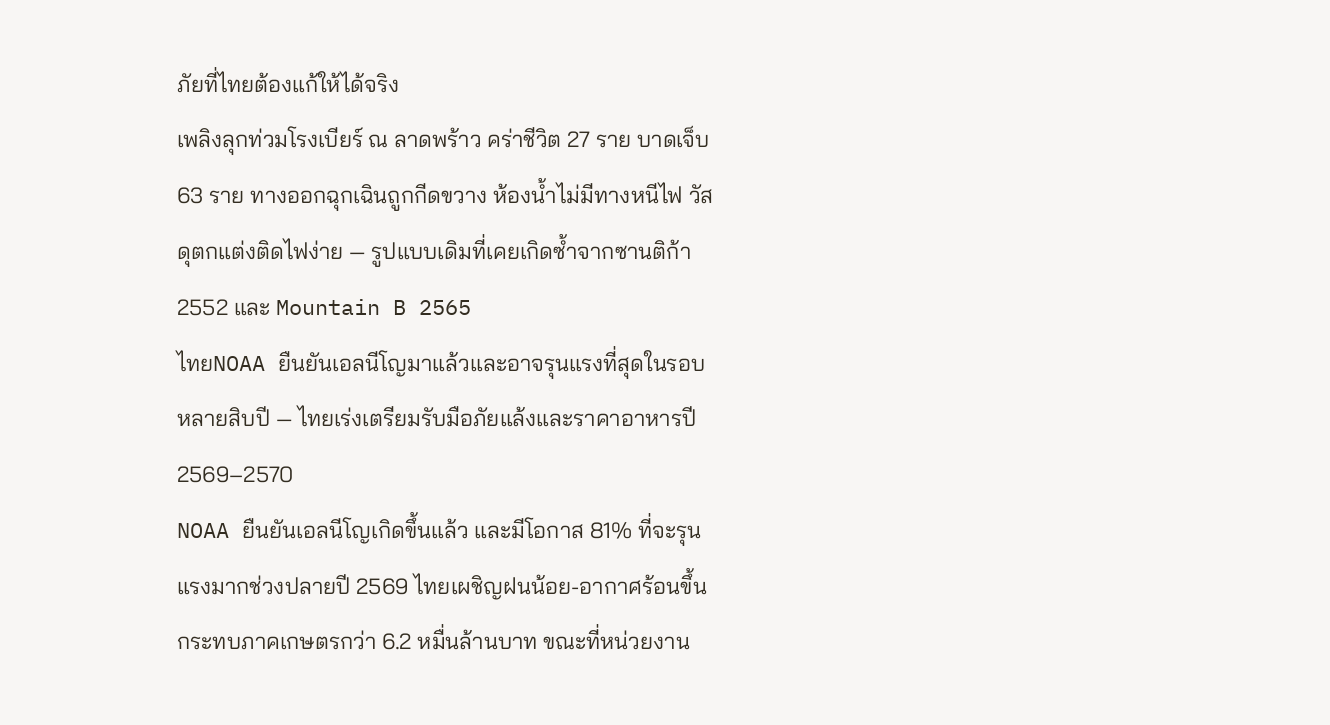ภัยที่ไทยต้องแก้ให้ได้จริง
เพลิงลุกท่วมโรงเบียร์ ณ ลาดพร้าว คร่าชีวิต 27 ราย บาดเจ็บ 63 ราย ทางออกฉุกเฉินถูกกีดขวาง ห้องน้ำไม่มีทางหนีไฟ วัสดุตกแต่งติดไฟง่าย — รูปแบบเดิมที่เคยเกิดซ้ำจากซานติก้า 2552 และ Mountain B 2565
ไทยNOAA ยืนยันเอลนีโญมาแล้วและอาจรุนแรงที่สุดในรอบหลายสิบปี — ไทยเร่งเตรียมรับมือภัยแล้งและราคาอาหารปี 2569–2570
NOAA ยืนยันเอลนีโญเกิดขึ้นแล้ว และมีโอกาส 81% ที่จะรุนแรงมากช่วงปลายปี 2569 ไทยเผชิญฝนน้อย-อากาศร้อนขึ้น กระทบภาคเกษตรกว่า 6.2 หมื่นล้านบาท ขณะที่หน่วยงาน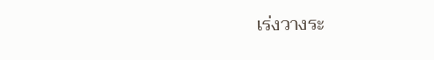เร่งวางระ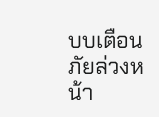บบเตือนภัยล่วงหน้า